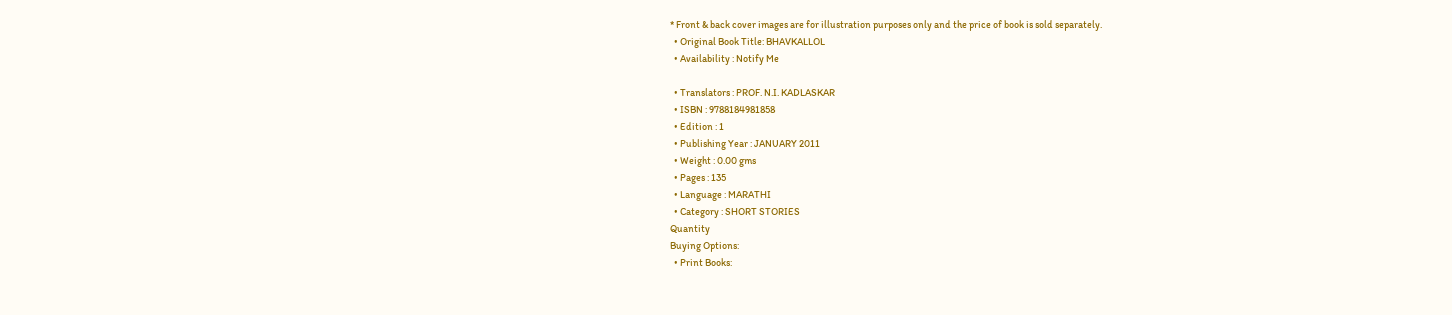* Front & back cover images are for illustration purposes only and the price of book is sold separately.
  • Original Book Title: BHAVKALLOL
  • Availability : Notify Me

  • Translators : PROF. N.I. KADLASKAR
  • ISBN : 9788184981858
  • Edition : 1
  • Publishing Year : JANUARY 2011
  • Weight : 0.00 gms
  • Pages : 135
  • Language : MARATHI
  • Category : SHORT STORIES
Quantity
Buying Options:
  • Print Books: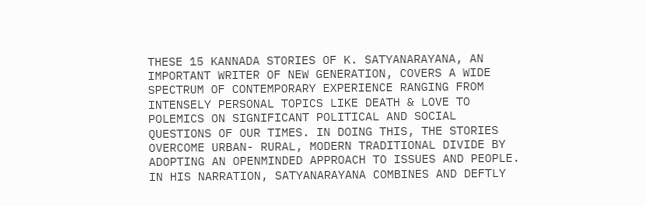THESE 15 KANNADA STORIES OF K. SATYANARAYANA, AN IMPORTANT WRITER OF NEW GENERATION, COVERS A WIDE SPECTRUM OF CONTEMPORARY EXPERIENCE RANGING FROM INTENSELY PERSONAL TOPICS LIKE DEATH & LOVE TO POLEMICS ON SIGNIFICANT POLITICAL AND SOCIAL QUESTIONS OF OUR TIMES. IN DOING THIS, THE STORIES OVERCOME URBAN- RURAL, MODERN TRADITIONAL DIVIDE BY ADOPTING AN OPENMINDED APPROACH TO ISSUES AND PEOPLE. IN HIS NARRATION, SATYANARAYANA COMBINES AND DEFTLY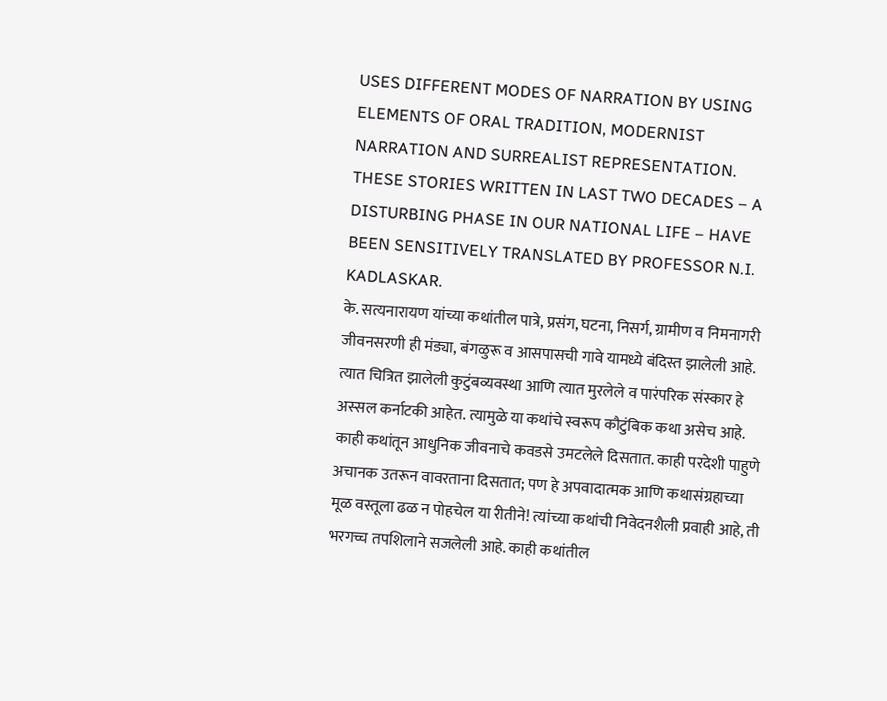USES DIFFERENT MODES OF NARRATION BY USING ELEMENTS OF ORAL TRADITION, MODERNIST NARRATION AND SURREALIST REPRESENTATION. THESE STORIES WRITTEN IN LAST TWO DECADES – A DISTURBING PHASE IN OUR NATIONAL LIFE – HAVE BEEN SENSITIVELY TRANSLATED BY PROFESSOR N.I. KADLASKAR.
के. सत्यनारायण यांच्या कथांतील पात्रे, प्रसंग, घटना, निसर्ग, ग्रामीण व निमनागरी जीवनसरणी ही मंड्या, बंगळुरू व आसपासची गावे यामध्ये बंदिस्त झालेली आहे. त्यात चित्रित झालेली कुटुंबव्यवस्था आणि त्यात मुरलेले व पारंपरिक संस्कार हे अस्सल कर्नाटकी आहेत. त्यामुळे या कथांचे स्वरूप कौटुंबिक कथा असेच आहे. काही कथांतून आधुनिक जीवनाचे कवडसे उमटलेले दिसतात. काही परदेशी पाहुणे अचानक उतरून वावरताना दिसतात; पण हे अपवादात्मक आणि कथासंग्रहाच्या मूळ वस्तूला ढळ न पोहचेल या रीतीने! त्यांच्या कथांची निवेदनशैली प्रवाही आहे, ती भरगच्च तपशिलाने सजलेली आहे. काही कथांतील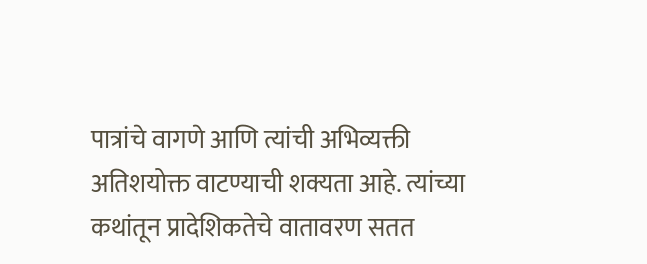पात्रांचे वागणे आणि त्यांची अभिव्यक्ती अतिशयोक्त वाटण्याची शक्यता आहे. त्यांच्या कथांतून प्रादेशिकतेचे वातावरण सतत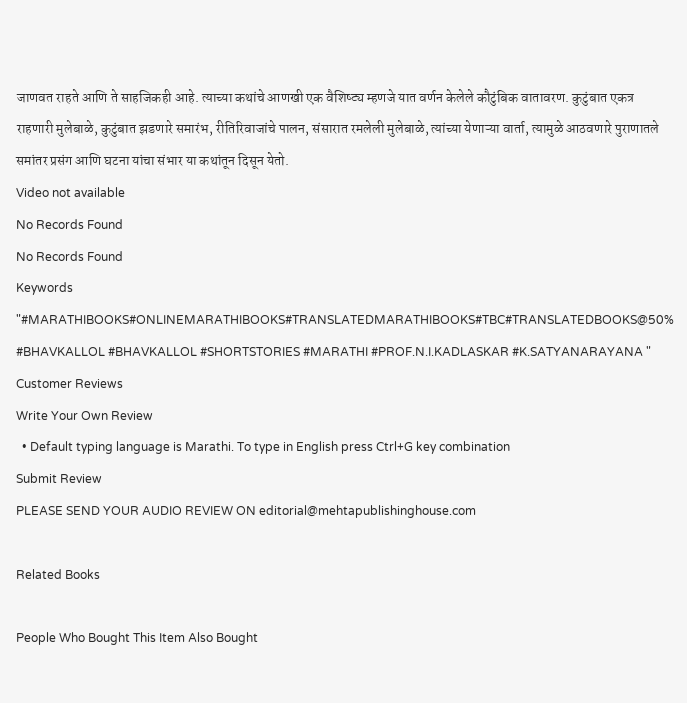जाणवत राहते आणि ते साहजिकही आहे. त्याच्या कथांचे आणखी एक वैशिष्ट्य म्हणजे यात वर्णन केलेले कौटुंबिक वातावरण. कुटुंबात एकत्र राहणारी मुलेबाळे, कुटुंबात झडणारे समारंभ, रीतिरिवाजांचे पालन, संसारात रमलेली मुलेबाळे, त्यांच्या येणाऱ्या वार्ता, त्यामुळे आठवणारे पुराणातले समांतर प्रसंग आणि घटना यांचा संभार या कथांतून दिसून येतो.
Video not available
No Records Found
No Records Found
Keywords
"#MARATHIBOOKS#ONLINEMARATHIBOOKS#TRANSLATEDMARATHIBOOKS#TBC#TRANSLATEDBOOKS@50% #BHAVKALLOL #BHAVKALLOL #SHORTSTORIES #MARATHI #PROF.N.I.KADLASKAR #K.SATYANARAYANA "
Customer Reviews
Write Your Own Review
  • Default typing language is Marathi. To type in English press Ctrl+G key combination
Submit Review
PLEASE SEND YOUR AUDIO REVIEW ON editorial@mehtapublishinghouse.com

Related Books

People Who Bought This Item Also Bought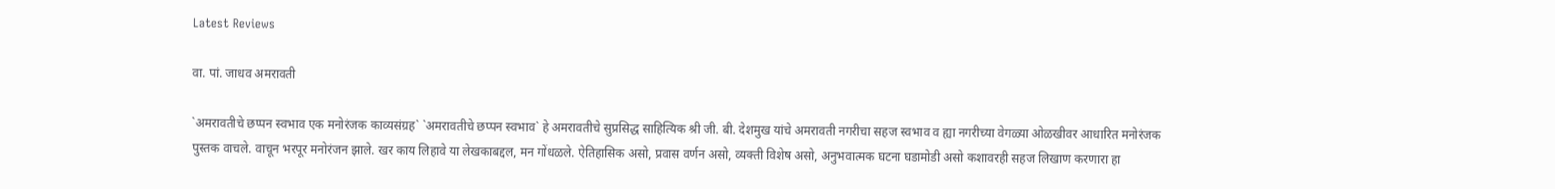Latest Reviews

वा. पां. जाधव अमरावती

`अमरावतीचे छप्पन स्वभाव एक मनोरंजक काव्यसंग्रह` `अमरावतीचे छप्पन स्वभाव` हे अमरावतीचे सुप्रसिद्ध साहित्यिक श्री जी. बी. देशमुख यांचे अमरावती नगरीचा सहज स्वभाव व ह्या नगरीच्या वेगळ्या ओळखीवर आधारित मनोरंजक पुस्तक वाचले. वाचून भरपूर मनोरंजन झाले. खर काय लिहावे या लेखकाबद्दल, मन गोंधळले. ऐतिहासिक असो, प्रवास वर्णन असो, व्यक्ती विशेष असो, अनुभवात्मक घटना घडामोडी असो कशावरही सहज लिखाण करणारा हा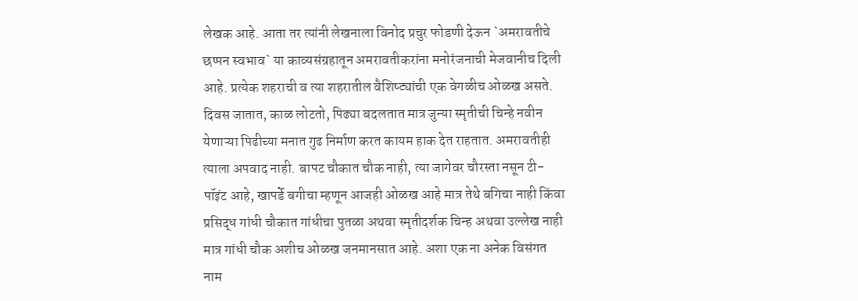लेखक आहे. आता तर त्यांनी लेखनाला विनोद प्रचुर फोडणी देऊन `अमरावतीचे छप्पन स्वभाव` या काव्यसंग्रहातून अमरावतीकरांना मनोरंजनाची मेजवानीच दिली आहे. प्रत्येक शहराची व त्या शहरातील वैशिष्ट्यांची एक वेगळीच ओळख असते. दिवस जातात, काळ लोटतो, पिढ्या बदलतात मात्र जुन्या स्मृतीची चिन्हे नवीन येणाऱ्या पिढीच्या मनात गुढ निर्माण करत कायम हाक देत राहतात. अमरावतीही त्याला अपवाद नाही. बापट चौकात चौक नाही, त्या जागेवर चौरस्ता नसून टी-पॉइंट आहे, खापर्डे बगीचा म्हणून आजही ओळख आहे मात्र तेथे बगिचा नाही किंवा प्रसिद्ध गांधी चौकात गांधीचा पुतळा अथवा स्मृतीदर्शक चिन्ह अथवा उल्लेख नाही मात्र गांधी चौक अशीच ओळख जनमानसात आहे. अशा एक ना अनेक विसंगत नाम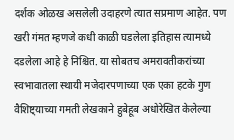दर्शक ओळख असलेली उदाहरणे त्यात सप्रमाण आहेत. पण खरी गंमत म्हणजे कधी काळी घडलेला इतिहास त्यामध्ये दडलेला आहे हे निश्चित. या सोबतच अमरावतीकरांच्या स्वभावातला स्थायी मजेदारपणाच्या एक एका हटके गुण वैशिष्ट्याच्या गमती लेखकाने हुबेहूब अधोरेखित केलेल्या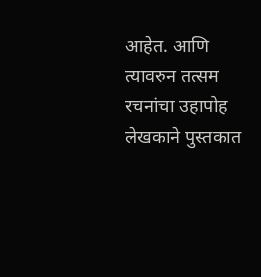आहेत. आणि त्यावरुन तत्सम रचनांचा उहापोह लेखकाने पुस्तकात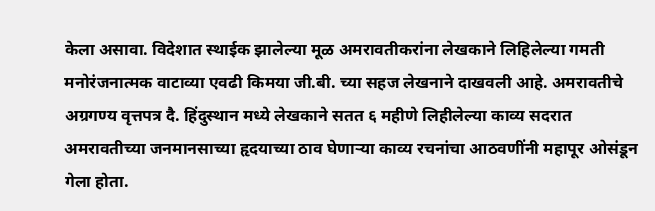केला असावा. विदेशात स्थाईक झालेल्या मूळ अमरावतीकरांना लेखकाने लिहिलेल्या गमती मनोरंजनात्मक वाटाव्या एवढी किमया जी.बी. च्या सहज लेखनाने दाखवली आहे. अमरावतीचे अग्रगण्य वृत्तपत्र दै. हिंदुस्थान मध्ये लेखकाने सतत ६ महीणे लिहीलेल्या काव्य सदरात अमरावतीच्या जनमानसाच्या हृदयाच्या ठाव घेणाऱ्या काव्य रचनांचा आठवणींनी महापूर ओसंडून गेला होता.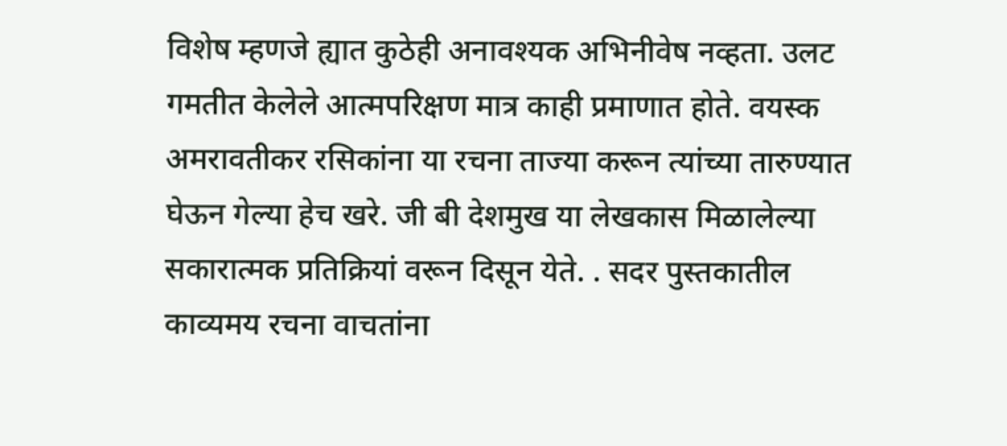विशेष म्हणजे ह्यात कुठेही अनावश्यक अभिनीवेष नव्हता. उलट गमतीत केलेले आत्मपरिक्षण मात्र काही प्रमाणात होते. वयस्क अमरावतीकर रसिकांना या रचना ताज्या करून त्यांच्या तारुण्यात घेऊन गेल्या हेच खरे. जी बी देशमुख या लेखकास मिळालेल्या सकारात्मक प्रतिक्रियां वरून दिसून येते. . सदर पुस्तकातील काव्यमय रचना वाचतांना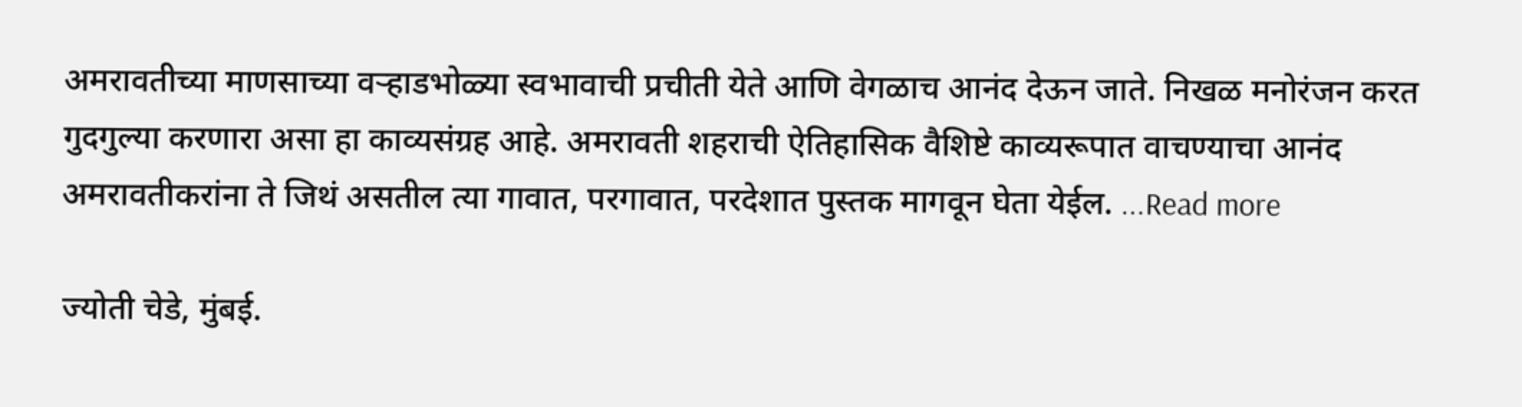अमरावतीच्या माणसाच्या वऱ्हाडभोळ्या स्वभावाची प्रचीती येते आणि वेगळाच आनंद देऊन जाते. निखळ मनोरंजन करत गुदगुल्या करणारा असा हा काव्यसंग्रह आहे. अमरावती शहराची ऐतिहासिक वैशिष्टे काव्यरूपात वाचण्याचा आनंद अमरावतीकरांना ते जिथं असतील त्या गावात, परगावात, परदेशात पुस्तक मागवून घेता येईल. ...Read more

ज्योती चेडे, मुंबई.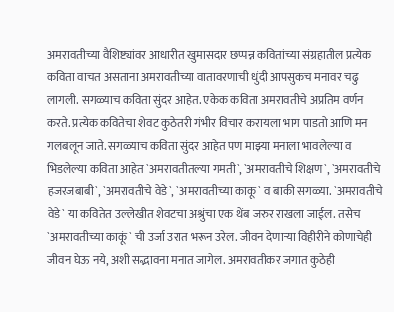अमरावतीच्या वैशिष्ट्यांवर आधारीत खुमासदार छप्पन्न कवितांच्या संग्रहातील प्रत्येक कविता वाचत असताना अमरावतीच्या वातावरणाची धुंदी आपसुकच मनावर चढु लागली. सगळ्याच कविता सुंदर आहेत. एकेक कविता अमरावतीचे अप्रतिम वर्णन करते. प्रत्येक कवितेचा शेवट कुठेतरी गंभीर विचार करायला भाग पाडतो आणि मन गलबलून जाते. सगळ्याच कविता सुंदर आहेत पण माझ्या मनाला भावलेल्या व भिडलेल्या कविता आहेत `अमरावतीतल्या गमती`, `अमरावतीचे शिक्षण`, `अमरावतीचे हजरजबाबी`, `अमरावतीचे वेडे`, `अमरावतीच्या काकू` व बाकी सगळ्या. `अमरावतीचे वेडे` या कवितेत उल्लेखीत शेवटचा अश्रुंचा एक थेंब जरुर राखला जाईल. तसेच `अमरावतीच्या काकूं` ची उर्जा उरात भरून उरेल. जीवन देणाऱ्या विहीरीने कोणाचेही जीवन घेऊ नये, अशी सद्भावना मनात जागेल. अमरावतीकर जगात कुठेही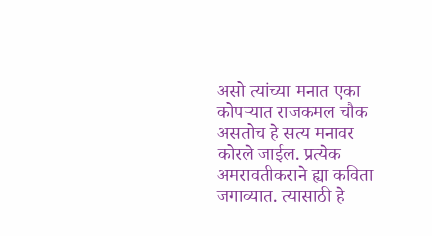असो त्यांच्या मनात एका कोपऱ्यात राजकमल चौक असतोच हे सत्य मनावर कोरले जाईल. प्रत्येक अमरावतीकराने ह्या कविता जगाव्यात. त्यासाठी हे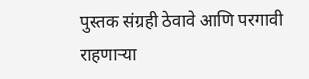पुस्तक संग्रही ठेवावे आणि परगावी राहणाऱ्या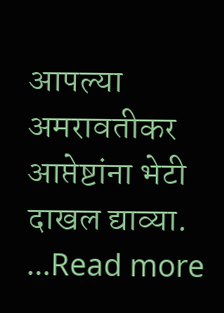आपल्या अमरावतीकर आप्तेष्टांना भेटी दाखल द्याव्या. ...Read more